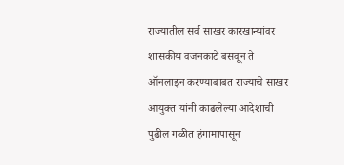राज्यातील सर्व साखर कारखान्यांवर शासकीय वजनकाटे बसवून ते ऑनलाइन करण्याबाबत राज्याचे साखर आयुक्त यांनी काढलेल्या आदेशाची पुढील गळीत हंगामापासून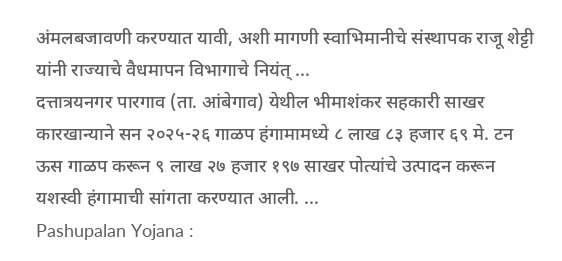अंमलबजावणी करण्यात यावी, अशी मागणी स्वाभिमानीचे संस्थापक राजू शेट्टी यांनी राज्याचे वैधमापन विभागाचे नियंत् ...
दत्तात्रयनगर पारगाव (ता. आंबेगाव) येथील भीमाशंकर सहकारी साखर कारखान्याने सन २०२५-२६ गाळप हंगामामध्ये ८ लाख ८३ हजार ६९ मे. टन ऊस गाळप करून ९ लाख २७ हजार १९७ साखर पोत्यांचे उत्पादन करून यशस्वी हंगामाची सांगता करण्यात आली. ...
Pashupalan Yojana :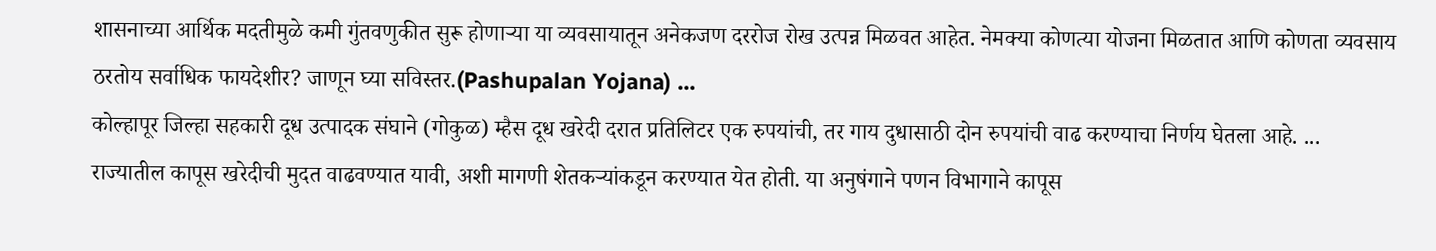शासनाच्या आर्थिक मदतीमुळे कमी गुंतवणुकीत सुरू होणाऱ्या या व्यवसायातून अनेकजण दररोज रोख उत्पन्न मिळवत आहेत. नेमक्या कोणत्या योजना मिळतात आणि कोणता व्यवसाय ठरतोय सर्वाधिक फायदेशीर? जाणून घ्या सविस्तर.(Pashupalan Yojana) ...
कोल्हापूर जिल्हा सहकारी दूध उत्पादक संघाने (गोकुळ) म्हैस दूध खरेदी दरात प्रतिलिटर एक रुपयांची, तर गाय दुधासाठी दोन रुपयांची वाढ करण्याचा निर्णय घेतला आहे. ...
राज्यातील कापूस खरेदीची मुदत वाढवण्यात यावी, अशी मागणी शेतकऱ्यांकडून करण्यात येत होती. या अनुषंगाने पणन विभागाने कापूस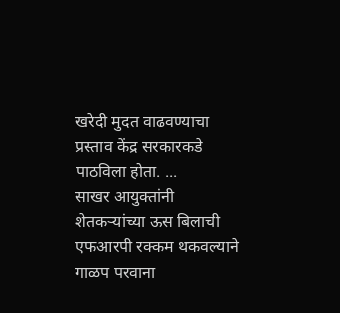खरेदी मुदत वाढवण्याचा प्रस्ताव केंद्र सरकारकडे पाठविला होता. ...
साखर आयुक्तांनी शेतकऱ्यांच्या ऊस बिलाची एफआरपी रक्कम थकवल्याने गाळप परवाना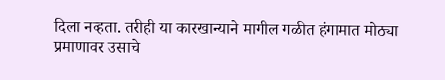दिला नव्हता. तरीही या कारखान्याने मागील गळीत हंगामात मोठ्या प्रमाणावर उसाचे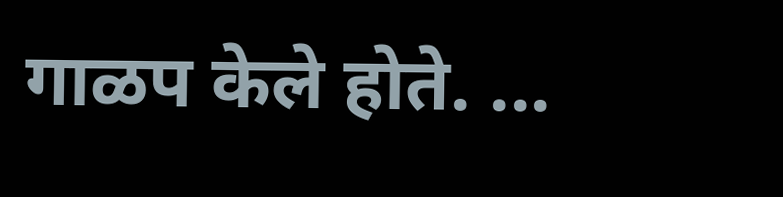गाळप केले होते. ...